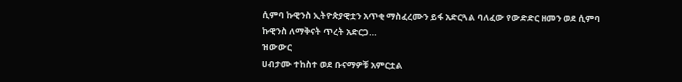ሲምባ ኩዊንስ ኢትዮጵያዊቷን አጥቂ ማስፈረሙን ይፋ አድርጓል ባለፈው የውድድር ዘመን ወደ ሲምባ ኩዊንስ ለማቅናት ጥረት አድርጋ…
ዝውውር
ሀብታሙ ተከስተ ወደ ቡናማዎቹ አምርቷል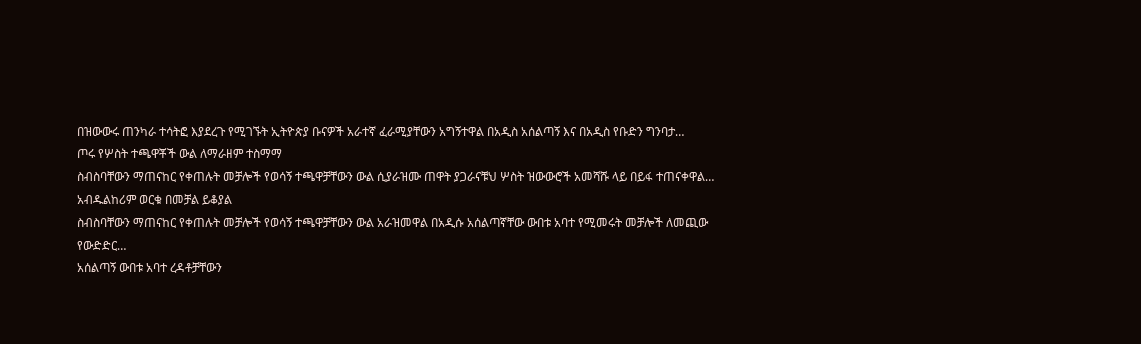በዝውውሩ ጠንካራ ተሳትፎ እያደረጉ የሚገኙት ኢትዮጵያ ቡናዎች አራተኛ ፈራሚያቸውን አግኝተዋል በአዲስ አሰልጣኝ እና በአዲስ የቡድን ግንባታ…
ጦሩ የሦስት ተጫዋቾች ውል ለማራዘም ተስማማ
ስብስባቸውን ማጠናከር የቀጠሉት መቻሎች የወሳኝ ተጫዋቻቸውን ውል ሲያራዝሙ ጠዋት ያጋራናቹህ ሦስት ዝውውሮች አመሻሹ ላይ በይፋ ተጠናቀዋል…
አብዱልከሪም ወርቁ በመቻል ይቆያል
ስብስባቸውን ማጠናከር የቀጠሉት መቻሎች የወሳኝ ተጫዋቻቸውን ውል አራዝመዋል በአዲሱ አሰልጣኛቸው ውበቱ አባተ የሚመሩት መቻሎች ለመጪው የውድድር…
አሰልጣኝ ውበቱ አባተ ረዳቶቻቸውን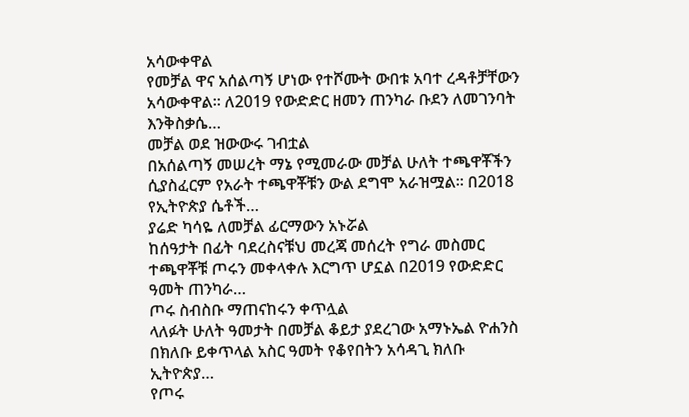አሳውቀዋል
የመቻል ዋና አሰልጣኝ ሆነው የተሾሙት ውበቱ አባተ ረዳቶቻቸውን አሳውቀዋል። ለ2019 የውድድር ዘመን ጠንካራ ቡደን ለመገንባት እንቅስቃሴ…
መቻል ወደ ዝውውሩ ገብቷል
በአሰልጣኝ መሠረት ማኔ የሚመራው መቻል ሁለት ተጫዋቾችን ሲያስፈርም የአራት ተጫዋቾቹን ውል ደግሞ አራዝሟል። በ2018 የኢትዮጵያ ሴቶች…
ያሬድ ካሳዬ ለመቻል ፊርማውን አኑሯል
ከሰዓታት በፊት ባደረስናቹህ መረጃ መሰረት የግራ መስመር ተጫዋቾቹ ጦሩን መቀላቀሉ እርግጥ ሆኗል በ2019 የውድድር ዓመት ጠንካራ…
ጦሩ ስብስቡ ማጠናከሩን ቀጥሏል
ላለፉት ሁለት ዓመታት በመቻል ቆይታ ያደረገው አማኑኤል ዮሐንስ በክለቡ ይቀጥላል አስር ዓመት የቆየበትን አሳዳጊ ክለቡ ኢትዮጵያ…
የጦሩ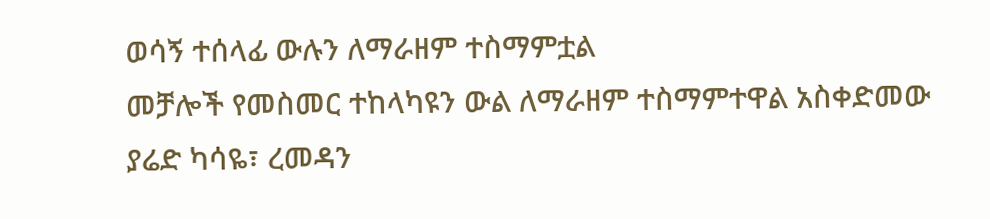ወሳኝ ተሰላፊ ውሉን ለማራዘም ተስማምቷል
መቻሎች የመስመር ተከላካዩን ውል ለማራዘም ተስማምተዋል አስቀድመው ያሬድ ካሳዬ፣ ረመዳን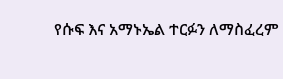የሱፍ እና አማኑኤል ተርፉን ለማስፈረም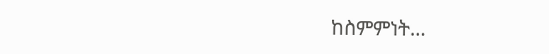ከስምምነት…